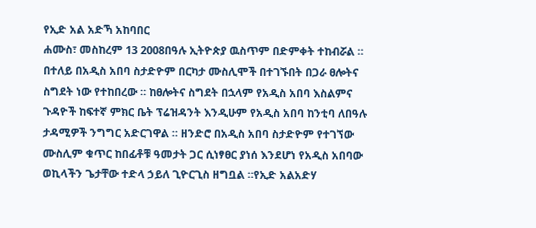የኢድ አል አድኻ አከባበር
ሐሙስ፣ መስከረም 13 2008በዓሉ ኢትዮጵያ ዉስጥም በድምቀት ተከብሯል ። በተለይ በአዲስ አበባ ስታድዮም በርካታ ሙስሊሞች በተገኙበት በጋራ ፀሎትና ስግደት ነው የተከበረው ። ከፀሎትና ስግደት በኋላም የአዲስ አበባ እስልምና ጉዳዮች ከፍተኛ ምክር ቤት ፕሬዝዳንት እንዲሁም የአዲስ አበባ ከንቲባ ለበዓሉ ታዳሚዎች ንግግር አድርገዋል ። ዘንድሮ በአዲስ አበባ ስታድዮም የተገኘው ሙስሊም ቁጥር ከበፊቶቹ ዓመታት ጋር ሲነፃፀር ያነሰ እንደሆነ የአዲስ አበባው ወኪላችን ጌታቸው ተድላ ኃይለ ጊዮርጊስ ዘግቧል ።የኢድ አልአድሃ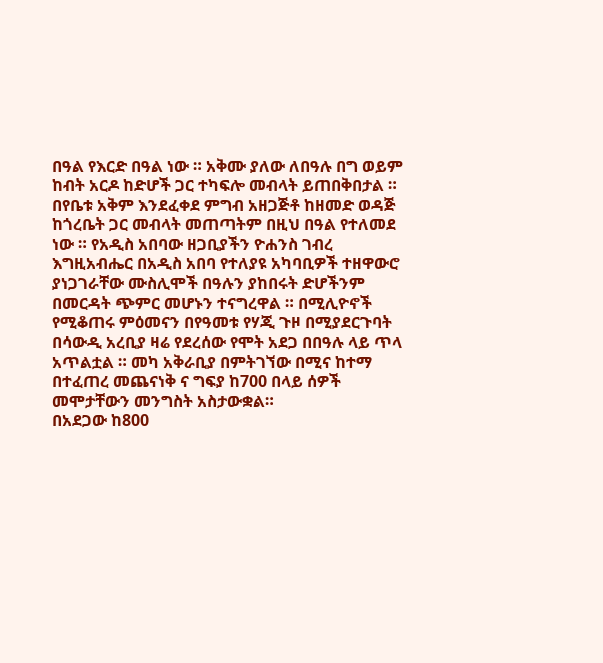በዓል የእርድ በዓል ነው ። አቅሙ ያለው ለበዓሉ በግ ወይም ከብት አርዶ ከድሆች ጋር ተካፍሎ መብላት ይጠበቅበታል ። በየቤቱ አቅም እንደፈቀደ ምግብ አዘጋጅቶ ከዘመድ ወዳጅ ከጎረቤት ጋር መብላት መጠጣትም በዚህ በዓል የተለመደ ነው ። የአዲስ አበባው ዘጋቢያችን ዮሐንስ ገብረ እግዚአብሔር በአዲስ አበባ የተለያዩ አካባቢዎች ተዘዋውሮ ያነጋገራቸው ሙስሊሞች በዓሉን ያከበሩት ድሆችንም በመርዳት ጭምር መሆኑን ተናግረዋል ። በሚሊዮኖች የሚቆጠሩ ምዕመናን በየዓመቱ የሃጂ ጉዞ በሚያደርጉባት በሳውዲ አረቢያ ዛሬ የደረሰው የሞት አደጋ በበዓሉ ላይ ጥላ አጥልቷል ። መካ አቅራቢያ በምትገኘው በሚና ከተማ በተፈጠረ መጨናነቅ ና ግፍያ ከ700 በላይ ሰዎች መሞታቸውን መንግስት አስታውቋል።
በአደጋው ከ800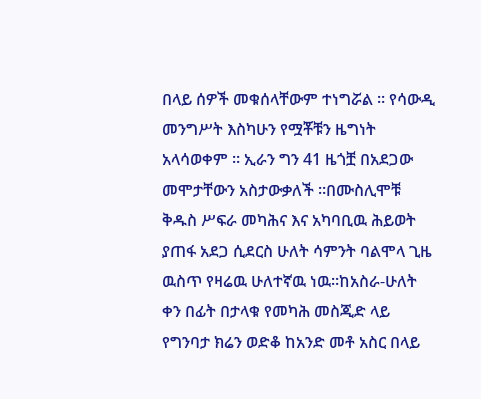በላይ ሰዎች መቁሰላቸውም ተነግሯል ። የሳውዲ መንግሥት እስካሁን የሟቾቹን ዜግነት አላሳወቀም ። ኢራን ግን 41 ዜጎቿ በአደጋው መሞታቸውን አስታውቃለች ።በሙስሊሞቹ ቅዱስ ሥፍራ መካሕና እና አካባቢዉ ሕይወት ያጠፋ አደጋ ሲደርስ ሁለት ሳምንት ባልሞላ ጊዜ ዉስጥ የዛሬዉ ሁለተኛዉ ነዉ።ከአስራ-ሁለት ቀን በፊት በታላቁ የመካሕ መስጂድ ላይ የግንባታ ክሬን ወድቆ ከአንድ መቶ አስር በላይ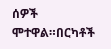ሰዎች ሞተዋል።በርካቶች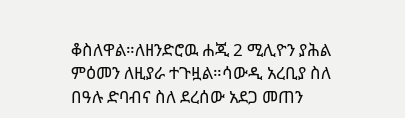ቆስለዋል።ለዘንድሮዉ ሐጂ 2 ሚሊዮን ያሕል ምዕመን ለዚያራ ተጉዟል።ሳውዲ አረቢያ ስለ በዓሉ ድባብና ስለ ደረሰው አደጋ መጠን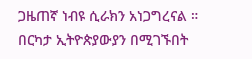ጋዜጠኛ ነብዩ ሲራክን አነጋግረናል ። በርካታ ኢትዮጵያውያን በሚገኙበት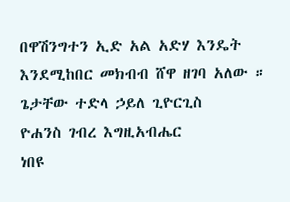በዋሽንግተን ኢድ አል አድሃ እንዴት እንደሚከበር መክብብ ሸዋ ዘገባ አለው ።
ጌታቸው ተድላ ኃይለ ጊዮርጊስ
ዮሐንስ ገብረ እግዚአብሔር
ነበዩ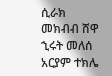ሲራክ
መክብብ ሸዋ
ኂሩት መለሰ
አርያም ተክሌ